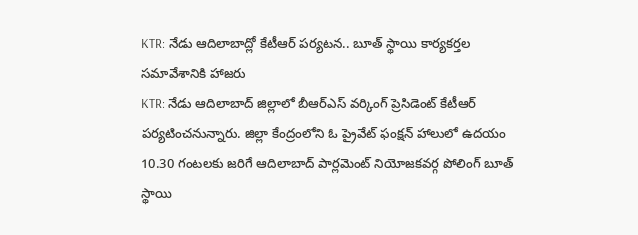KTR: నేడు ఆదిలాబాద్లో కేటీఆర్ పర్యటన.. బూత్ స్థాయి కార్యకర్తల సమావేశానికి హాజరు
KTR: నేడు ఆదిలాబాద్ జిల్లాలో బీఆర్ఎస్ వర్కింగ్ ప్రెసిడెంట్ కేటీఆర్ పర్యటించనున్నారు. జిల్లా కేంద్రంలోని ఓ ప్రైవేట్ ఫంక్షన్ హాలులో ఉదయం 10.30 గంటలకు జరిగే ఆదిలాబాద్ పార్లమెంట్ నియోజకవర్గ పోలింగ్ బూత్ స్థాయి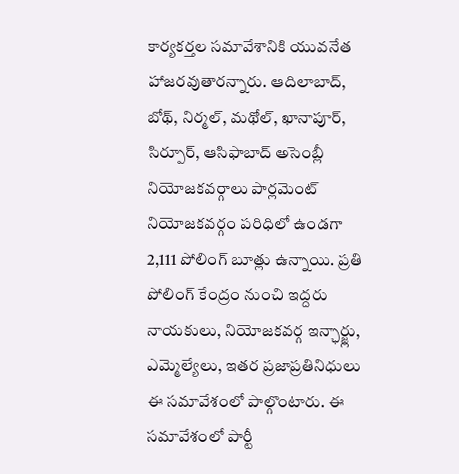కార్యకర్తల సమావేశానికి యువనేత హాజరవుతారన్నారు. ఆదిలాబాద్, బోథ్, నిర్మల్, మథోల్, ఖానాపూర్, సిర్పూర్, ఆసిఫాబాద్ అసెంబ్లీ నియోజకవర్గాలు పార్లమెంట్ నియోజకవర్గం పరిధిలో ఉండగా 2,111 పోలింగ్ బూత్లు ఉన్నాయి. ప్రతి పోలింగ్ కేంద్రం నుంచి ఇద్దరు నాయకులు, నియోజకవర్గ ఇన్ఛార్జ్లు, ఎమ్మెల్యేలు, ఇతర ప్రజాప్రతినిధులు ఈ సమావేశంలో పాల్గొంటారు. ఈ సమావేశంలో పార్టీ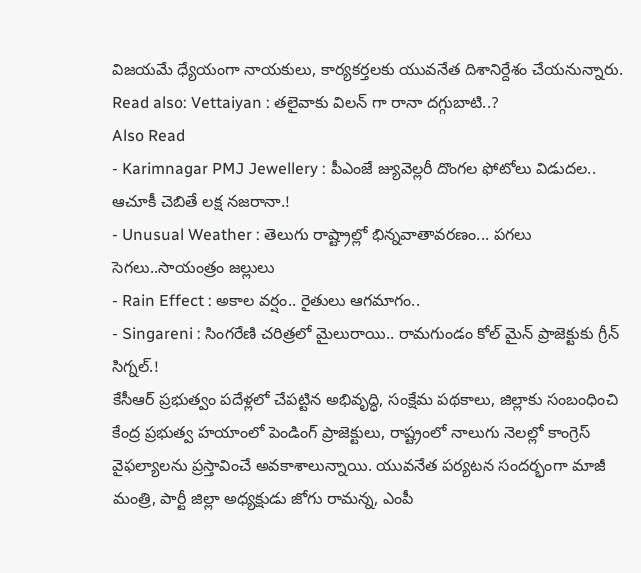విజయమే ధ్యేయంగా నాయకులు, కార్యకర్తలకు యువనేత దిశానిర్దేశం చేయనున్నారు.
Read also: Vettaiyan : తలైవాకు విలన్ గా రానా దగ్గుబాటి..?
Also Read
- Karimnagar PMJ Jewellery : పీఎంజే జ్యువెల్లరీ దొంగల ఫోటోలు విడుదల.. ఆచూకీ చెబితే లక్ష నజరానా.!
- Unusual Weather : తెలుగు రాష్ట్రాల్లో భిన్నవాతావరణం... పగలు సెగలు..సాయంత్రం జల్లులు
- Rain Effect : అకాల వర్షం.. రైతులు ఆగమాగం..
- Singareni : సింగరేణి చరిత్రలో మైలురాయి.. రామగుండం కోల్ మైన్ ప్రాజెక్టుకు గ్రీన్ సిగ్నల్.!
కేసీఆర్ ప్రభుత్వం పదేళ్లలో చేపట్టిన అభివృద్ధి, సంక్షేమ పథకాలు, జిల్లాకు సంబంధించి కేంద్ర ప్రభుత్వ హయాంలో పెండింగ్ ప్రాజెక్టులు, రాష్ట్రంలో నాలుగు నెలల్లో కాంగ్రెస్ వైఫల్యాలను ప్రస్తావించే అవకాశాలున్నాయి. యువనేత పర్యటన సందర్భంగా మాజీ మంత్రి, పార్టీ జిల్లా అధ్యక్షుడు జోగు రామన్న, ఎంపీ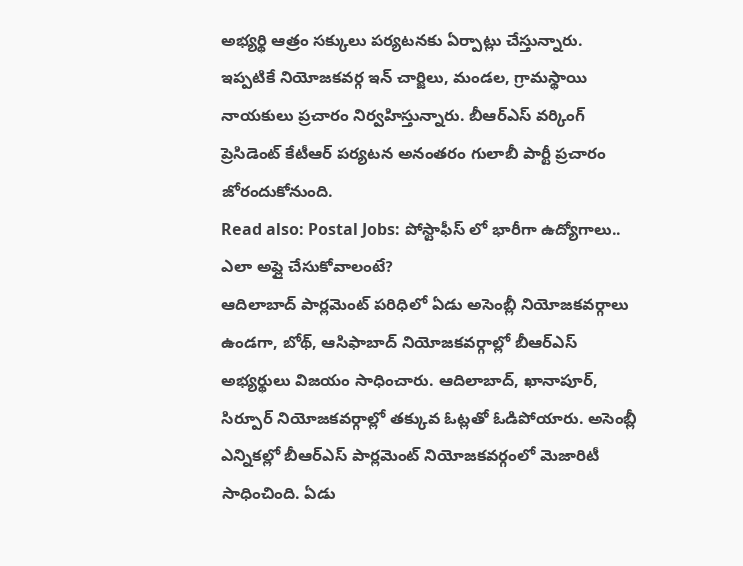అభ్యర్థి ఆత్రం సక్కులు పర్యటనకు ఏర్పాట్లు చేస్తున్నారు. ఇప్పటికే నియోజకవర్గ ఇన్ చార్జిలు, మండల, గ్రామస్థాయి నాయకులు ప్రచారం నిర్వహిస్తున్నారు. బీఆర్ఎస్ వర్కింగ్ ప్రెసిడెంట్ కేటీఆర్ పర్యటన అనంతరం గులాబీ పార్టీ ప్రచారం జోరందుకోనుంది.
Read also: Postal Jobs: పోస్టాఫీస్ లో భారీగా ఉద్యోగాలు.. ఎలా అప్లై చేసుకోవాలంటే?
ఆదిలాబాద్ పార్లమెంట్ పరిధిలో ఏడు అసెంబ్లీ నియోజకవర్గాలు ఉండగా, బోథ్, ఆసిఫాబాద్ నియోజకవర్గాల్లో బీఆర్ఎస్ అభ్యర్థులు విజయం సాధించారు. ఆదిలాబాద్, ఖానాపూర్, సిర్పూర్ నియోజకవర్గాల్లో తక్కువ ఓట్లతో ఓడిపోయారు. అసెంబ్లీ ఎన్నికల్లో బీఆర్ఎస్ పార్లమెంట్ నియోజకవర్గంలో మెజారిటీ సాధించింది. ఏడు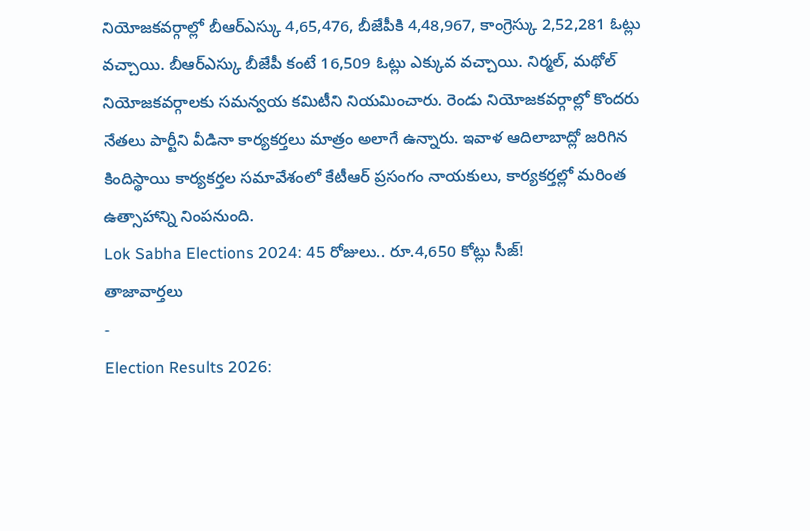నియోజకవర్గాల్లో బీఆర్ఎస్కు 4,65,476, బీజేపీకి 4,48,967, కాంగ్రెస్కు 2,52,281 ఓట్లు వచ్చాయి. బీఆర్ఎస్కు బీజేపీ కంటే 16,509 ఓట్లు ఎక్కువ వచ్చాయి. నిర్మల్, మథోల్ నియోజకవర్గాలకు సమన్వయ కమిటీని నియమించారు. రెండు నియోజకవర్గాల్లో కొందరు నేతలు పార్టీని వీడినా కార్యకర్తలు మాత్రం అలాగే ఉన్నారు. ఇవాళ ఆదిలాబాద్లో జరిగిన కిందిస్థాయి కార్యకర్తల సమావేశంలో కేటీఆర్ ప్రసంగం నాయకులు, కార్యకర్తల్లో మరింత ఉత్సాహాన్ని నింపనుంది.
Lok Sabha Elections 2024: 45 రోజులు.. రూ.4,650 కోట్లు సీజ్!
తాజావార్తలు
-
Election Results 2026: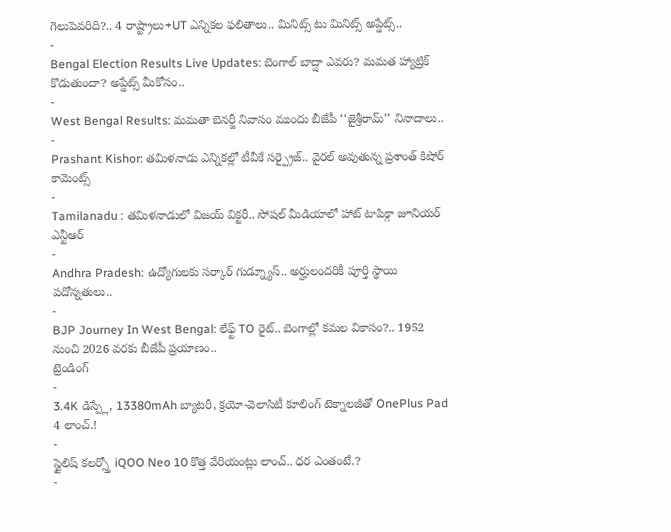గెలుపెవరిది?.. 4 రాష్ట్రాలు+UT ఎన్నికల ఫలితాలు.. మినిట్స్ టు మినిట్స్ అప్డేట్స్..
-
Bengal Election Results Live Updates: బెంగాల్ బాద్షా ఎవరు? మమత హ్యాట్రిక్ కొడుతుందా? అప్డేట్స్ మీకోసం..
-
West Bengal Results: మమతా బెనర్జీ నివాసం ముందు బీజేపీ ‘‘జైశ్రీరామ్’’ నినాదాలు..
-
Prashant Kishor: తమిళనాడు ఎన్నికల్లో టీవీకే సర్ప్రైజ్.. వైరల్ అవుతున్న ప్రశాంత్ కిషోర్ కామెంట్స్
-
Tamilanadu : తమిళనాడులో విజయ్ విక్టరీ.. సోషల్ మీడియాలో హాట్ టాపిక్గా జూనియర్ ఎన్టీఆర్
-
Andhra Pradesh: ఉద్యోగులకు సర్కార్ గుడ్న్యూస్.. అర్హులందరికీ పూర్తి స్థాయి పదోన్నతులు..
-
BJP Journey In West Bengal: లేఫ్ట్ TO రైట్.. బెంగాల్లో కమల వికాసం?.. 1952 నుంచి 2026 వరకు బీజేపీ ప్రయాణం..
ట్రెండింగ్
-
3.4K డిస్ప్లే, 13380mAh బ్యాటరీ, క్రయో-వెలాసిటీ కూలింగ్ టెక్నాలజీతో OnePlus Pad 4 లాంచ్.!
-
స్టైలిష్ కలర్స్తో iQOO Neo 10 కొత్త వేరియంట్లు లాంచ్.. ధర ఎంతంటే.?
-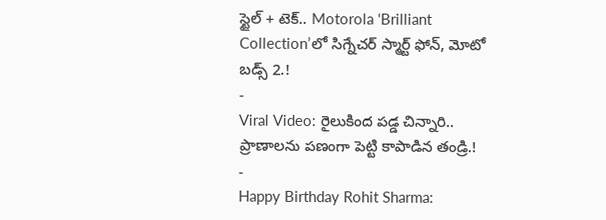స్టైల్ + టెక్.. Motorola ‘Brilliant Collection’లో సిగ్నేచర్ స్మార్ట్ ఫోన్, మోటో బడ్స్ 2.!
-
Viral Video: రైలుకింద పడ్డ చిన్నారి.. ప్రాణాలను పణంగా పెట్టి కాపాడిన తండ్రి.!
-
Happy Birthday Rohit Sharma: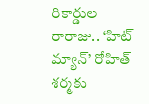రికార్డుల రారాజు.. ‘హిట్ మ్యాన్’ రోహిత్ శర్మకు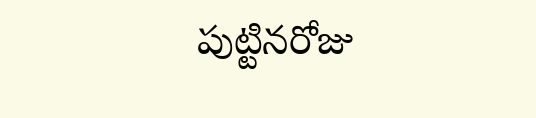పుట్టినరోజు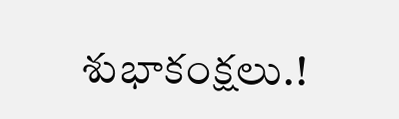శుభాకంక్షలు.!